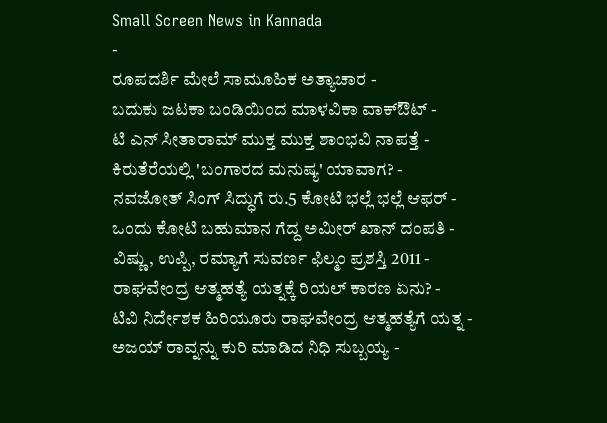Small Screen News in Kannada
-
ರೂಪದರ್ಶಿ ಮೇಲೆ ಸಾಮೂಹಿಕ ಅತ್ಯಾಚಾರ -
ಬದುಕು ಜಟಕಾ ಬಂಡಿಯಿಂದ ಮಾಳವಿಕಾ ವಾಕ್ಔಟ್ -
ಟಿ ಎನ್ ಸೀತಾರಾಮ್ ಮುಕ್ತ ಮುಕ್ತ ಶಾಂಭವಿ ನಾಪತ್ತೆ -
ಕಿರುತೆರೆಯಲ್ಲಿ 'ಬಂಗಾರದ ಮನುಷ್ಯ' ಯಾವಾಗ? -
ನವಜೋತ್ ಸಿಂಗ್ ಸಿದ್ಧುಗೆ ರು.5 ಕೋಟಿ ಭಲ್ಲೆ ಭಲ್ಲೆ ಆಫರ್ -
ಒಂದು ಕೋಟಿ ಬಹುಮಾನ ಗೆದ್ದ ಅಮೀರ್ ಖಾನ್ ದಂಪತಿ -
ವಿಷ್ಣು, ಉಪ್ಪಿ, ರಮ್ಯಾಗೆ ಸುವರ್ಣ ಫಿಲ್ಮಂ ಪ್ರಶಸ್ತಿ 2011 -
ರಾಘವೇಂದ್ರ ಆತ್ಮಹತ್ಯೆ ಯತ್ನಕ್ಕೆ ರಿಯಲ್ ಕಾರಣ ಏನು? -
ಟಿವಿ ನಿರ್ದೇಶಕ ಹಿರಿಯೂರು ರಾಘವೇಂದ್ರ ಆತ್ಮಹತ್ಯೆಗೆ ಯತ್ನ -
ಅಜಯ್ ರಾವ್ನನ್ನು ಕುರಿ ಮಾಡಿದ ನಿಧಿ ಸುಬ್ಬಯ್ಯ -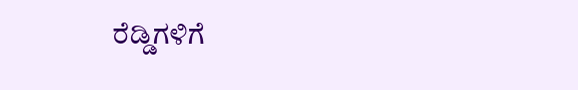ರೆಡ್ಡಿಗಳಿಗೆ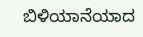ಬಿಳಿಯಾನೆಯಾದ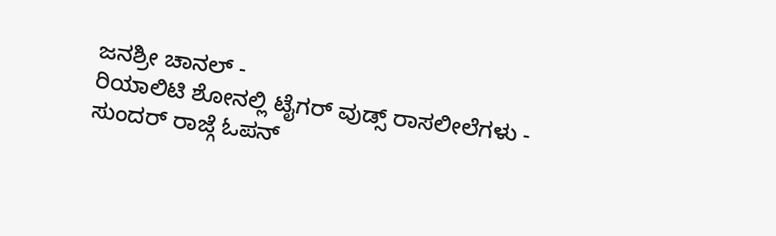ಜನಶ್ರೀ ಚಾನಲ್ -
ರಿಯಾಲಿಟಿ ಶೋನಲ್ಲಿ ಟೈಗರ್ ವುಡ್ಸ್ ರಾಸಲೀಲೆಗಳು -
ಸುಂದರ್ ರಾಜ್ಗೆ ಓಪನ್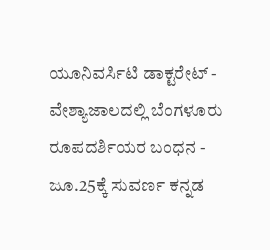ಯೂನಿವರ್ಸಿಟಿ ಡಾಕ್ಟರೇಟ್ -
ವೇಶ್ಯಾಜಾಲದಲ್ಲಿ ಬೆಂಗಳೂರು ರೂಪದರ್ಶಿಯರ ಬಂಧನ -
ಜೂ.25ಕ್ಕೆ ಸುವರ್ಣ ಕನ್ನಡ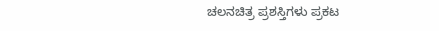ಚಲನಚಿತ್ರ ಪ್ರಶಸ್ತಿಗಳು ಪ್ರಕಟ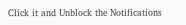Click it and Unblock the Notifications